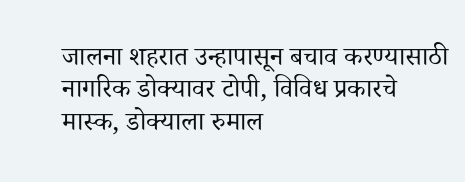जालना शहरात उन्हापासून बचाव करण्यासाठी नागरिक डोक्यावर टोपी, विविध प्रकारचे मास्क, डोक्याला रुमाल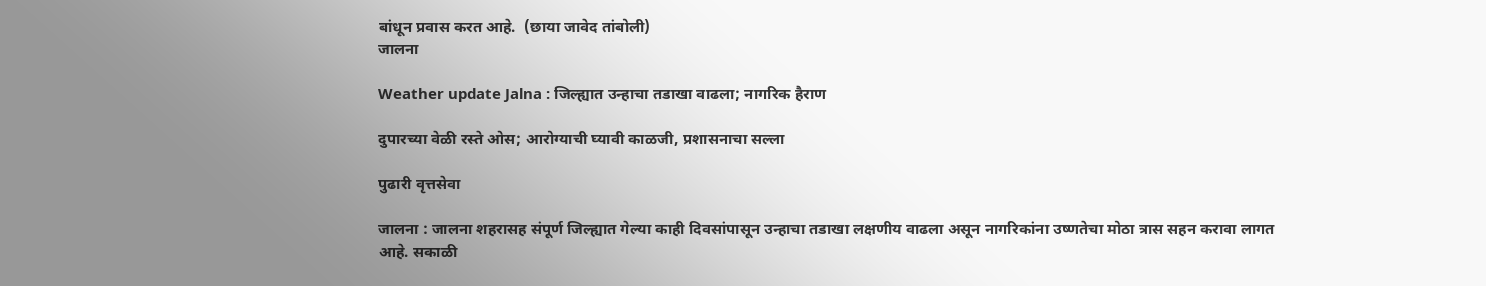बांधून प्रवास करत आहे.  (छाया जावेद तांबोली)
जालना

Weather update Jalna : जिल्ह्यात उन्हाचा तडाखा वाढला; नागरिक हैराण

दुपारच्या वेळी रस्ते ओस; आरोग्याची घ्यावी काळजी, प्रशासनाचा सल्ला

पुढारी वृत्तसेवा

जालना : जालना शहरासह संपूर्ण जिल्ह्यात गेल्या काही दिवसांपासून उन्हाचा तडाखा लक्षणीय वाढला असून नागरिकांना उष्णतेचा मोठा त्रास सहन करावा लागत आहे. सकाळी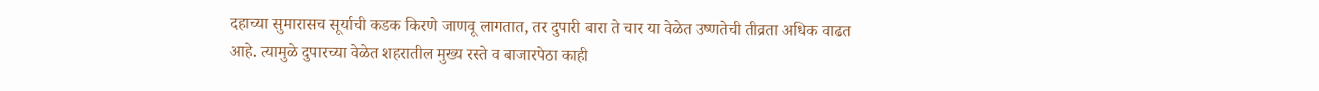दहाच्या सुमारासच सूर्याची कडक किरणे जाणवू लागतात, तर दुपारी बारा ते चार या वेळेत उष्णतेची तीव्रता अधिक वाढत आहे. त्यामुळे दुपारच्या वेळेत शहरातील मुख्य रस्ते व बाजारपेठा काही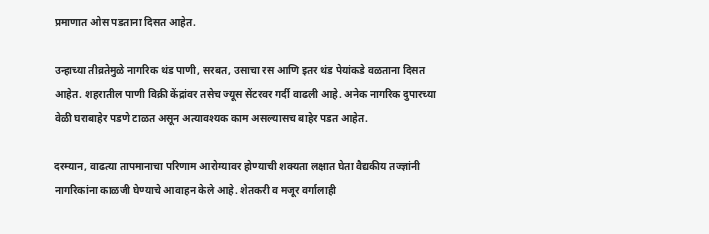प्रमाणात ओस पडताना दिसत आहेत.

उन्हाच्या तीव्रतेमुळे नागरिक थंड पाणी, सरबत, उसाचा रस आणि इतर थंड पेयांकडे वळताना दिसत आहेत. शहरातील पाणी विक्री केंद्रांवर तसेच ज्यूस सेंटरवर गर्दी वाढली आहे. अनेक नागरिक दुपारच्या वेळी घराबाहेर पडणे टाळत असून अत्यावश्यक काम असल्यासच बाहेर पडत आहेत.

दरम्यान, वाढत्या तापमानाचा परिणाम आरोग्यावर होण्याची शक्यता लक्षात घेता वैद्यकीय तज्ज्ञांनी नागरिकांना काळजी घेण्याचे आवाहन केले आहे. शेतकरी व मजूर वर्गालाही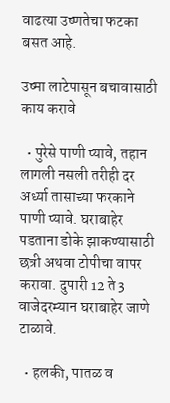वाढत्या उष्णतेचा फटका बसत आहे.

उष्मा लाटेपासून बचावासाठी काय करावे

  • पुरेसे पाणी प्यावे, तहान लागली नसली तरीही दर अर्ध्या तासाच्या फरकाने पाणी प्यावे. घराबाहेर पडताना डोके झाकण्यासाठी छत्री अथवा टोपीचा वापर करावा. दुपारी 12 ते 3 वाजेदरम्यान घराबाहेर जाणे टाळावे.

  • हलकी, पातळ व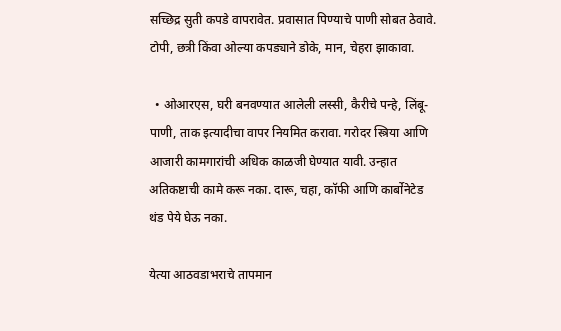सच्छिद्र सुती कपडे वापरावेत. प्रवासात पिण्याचे पाणी सोबत ठेवावे. टोपी, छत्री किंवा ओल्या कपड्याने डोके, मान, चेहरा झाकावा.

  • ओआरएस, घरी बनवण्यात आलेली लस्सी, कैरीचे पन्हे, लिंबू-पाणी, ताक इत्यादीचा वापर नियमित करावा. गरोदर स्त्रिया आणि आजारी कामगारांची अधिक काळजी घेण्यात यावी. उन्हात अतिकष्टाची कामे करू नका. दारू, चहा, कॉफी आणि कार्बोनेटेड थंड पेये घेऊ नका.

येत्या आठवडाभराचे तापमान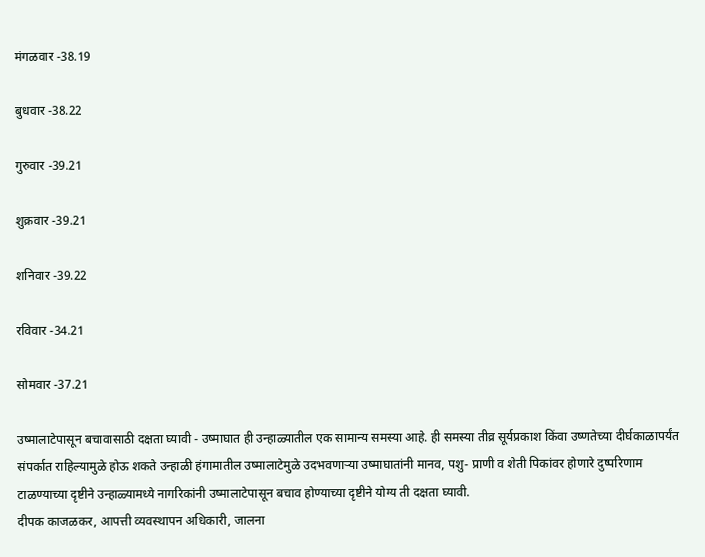मंगळवार -38.19

बुधवार -38.22

गुरुवार -39.21

शुक्रवार -39.21

शनिवार -39.22

रविवार -34.21

सोमवार -37.21

उष्मालाटेपासून बचावासाठी दक्षता घ्यावी - उष्माघात ही उन्हाळ्यातील एक सामान्य समस्या आहे. ही समस्या तीव्र सूर्यप्रकाश किंवा उष्णतेच्या दीर्घकाळापर्यंत संपर्कात राहिल्यामुळे होऊ शकते उन्हाळी हंगामातील उष्मालाटेमुळे उदभवणाऱ्या उष्माघातांनी मानव, पशु- प्राणी व शेती पिकांवर होणारे दुष्परिणाम टाळण्याच्या दृष्टीने उन्हाळ्यामध्ये नागरिकांनी उष्मालाटेपासून बचाव होण्याच्या दृष्टीने योग्य ती दक्षता घ्यावी.
दीपक काजळकर, आपत्ती व्यवस्थापन अधिकारी, जालना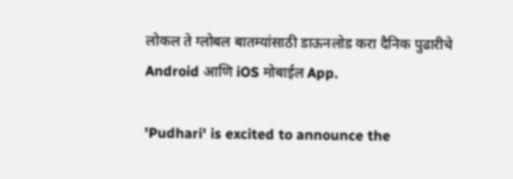लोकल ते ग्लोबल बातम्यांसाठी डाऊनलोड करा दैनिक पुढारीचे Android आणि iOS मोबाईल App.

'Pudhari' is excited to announce the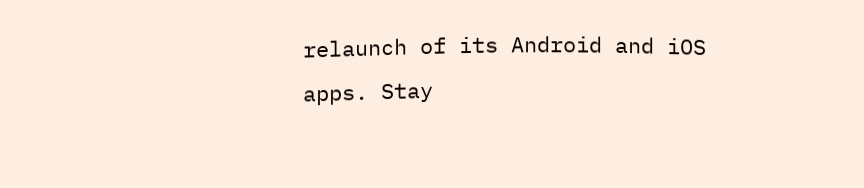relaunch of its Android and iOS apps. Stay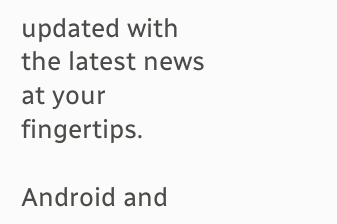updated with the latest news at your fingertips.

Android and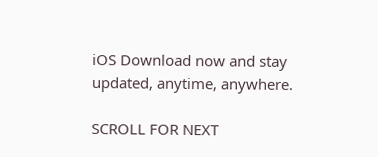iOS Download now and stay updated, anytime, anywhere.

SCROLL FOR NEXT